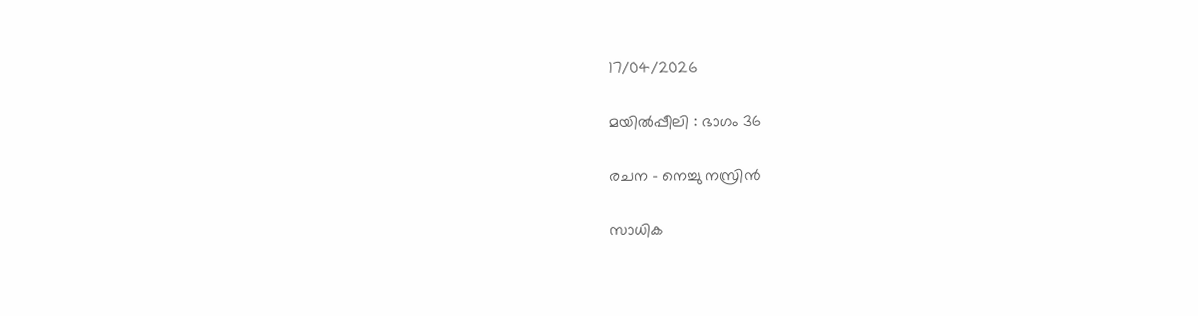17/04/2026

മയിൽപ്പീലി : ഭാഗം 36

രചന – നെച്ചു നസ്രിൻ

സാധിക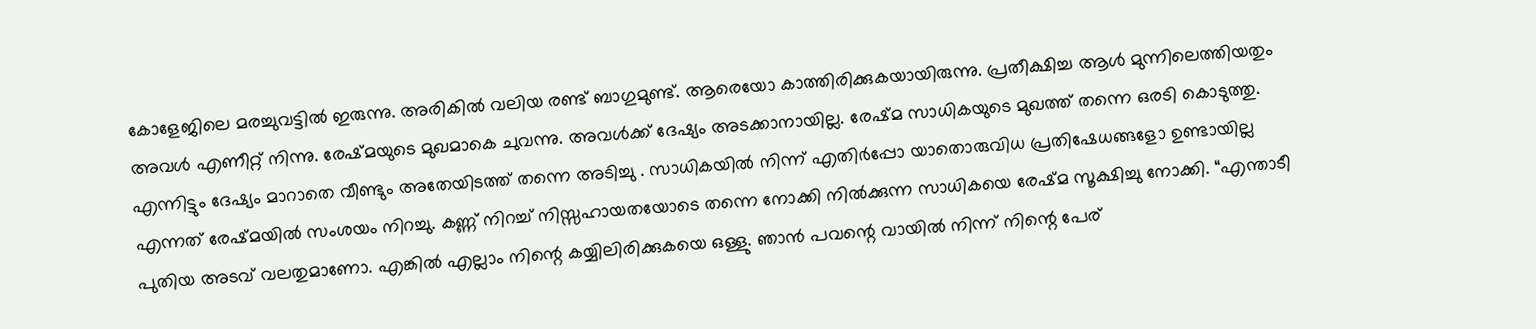കോളേജിലെ മരച്ചുവട്ടിൽ ഇരുന്നു. അരികിൽ വലിയ രണ്ട് ബാഗുമുണ്ട്. ആരെയോ കാത്തിരിക്കുകയായിരുന്നു. പ്രതീക്ഷിച്ച ആൾ മുന്നിലെത്തിയതും അവൾ എണീറ്റ് നിന്നു. രേഷ്മയുടെ മുഖമാകെ ചുവന്നു. അവൾക്ക് ദേഷ്യം അടക്കാനായില്ല. രേഷ്മ സാധികയുടെ മുഖത്ത് തന്നെ ഒരടി കൊടുത്തു. എന്നിട്ടും ദേഷ്യം മാറാതെ വീണ്ടും അതേയിടത്ത് തന്നെ അടിച്ചു . സാധികയിൽ നിന്ന് എതിർപ്പോ യാതൊരുവിധ പ്രതിഷേധങ്ങളോ ഉണ്ടായില്ല എന്നത് രേഷ്മയിൽ സംശയം നിറച്ചു. കണ്ണ് നിറച്ച് നിസ്സഹായതയോടെ തന്നെ നോക്കി നിൽക്കുന്ന സാധികയെ രേഷ്മ സൂക്ഷിച്ചു നോക്കി. “എന്താടീ പുതിയ അടവ് വലതുമാണോ. എങ്കിൽ എല്ലാം നിന്റെ കയ്യിലിരിക്കുകയെ ഒള്ളു. ഞാൻ പവന്റെ വായിൽ നിന്ന് നിന്റെ പേര്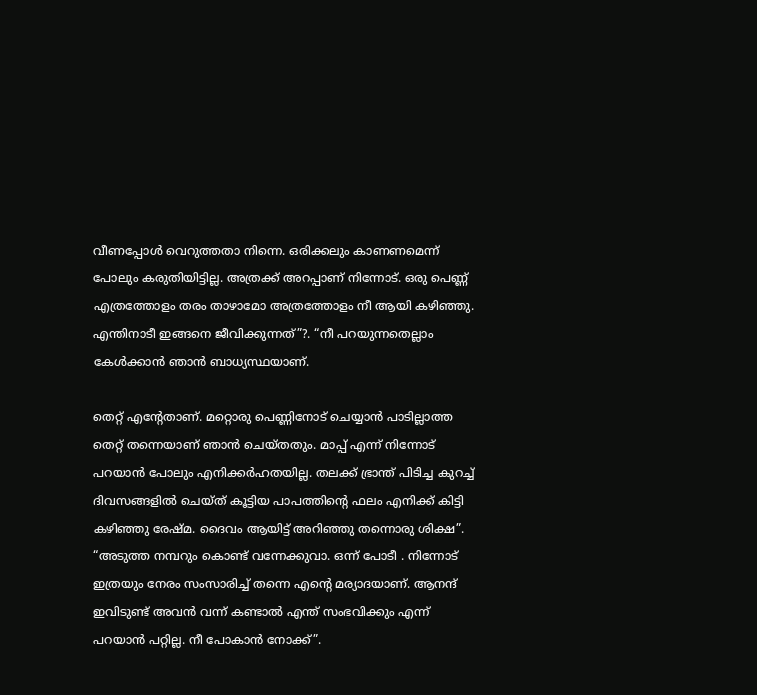വീണപ്പോൾ വെറുത്തതാ നിന്നെ. ഒരിക്കലും കാണണമെന്ന് പോലും കരുതിയിട്ടില്ല. അത്രക്ക് അറപ്പാണ് നിന്നോട്. ഒരു പെണ്ണ് എത്രത്തോളം തരം താഴാമോ അത്രത്തോളം നീ ആയി കഴിഞ്ഞു. എന്തിനാടീ ഇങ്ങനെ ജീവിക്കുന്നത്”?. “നീ പറയുന്നതെല്ലാം കേൾക്കാൻ ഞാൻ ബാധ്യസ്ഥയാണ്.

തെറ്റ് എന്റേതാണ്. മറ്റൊരു പെണ്ണിനോട് ചെയ്യാൻ പാടില്ലാത്ത തെറ്റ് തന്നെയാണ് ഞാൻ ചെയ്തതും. മാപ്പ് എന്ന് നിന്നോട് പറയാൻ പോലും എനിക്കർഹതയില്ല. തലക്ക് ഭ്രാന്ത്‌ പിടിച്ച കുറച്ച് ദിവസങ്ങളിൽ ചെയ്ത് കൂട്ടിയ പാപത്തിന്റെ ഫലം എനിക്ക് കിട്ടി കഴിഞ്ഞു രേഷ്മ. ദൈവം ആയിട്ട് അറിഞ്ഞു തന്നൊരു ശിക്ഷ”. “അടുത്ത നമ്പറും കൊണ്ട് വന്നേക്കുവാ. ഒന്ന് പോടീ . നിന്നോട് ഇത്രയും നേരം സംസാരിച്ച് തന്നെ എന്റെ മര്യാദയാണ്. ആനന്ദ് ഇവിടുണ്ട് അവൻ വന്ന് കണ്ടാൽ എന്ത് സംഭവിക്കും എന്ന് പറയാൻ പറ്റില്ല. നീ പോകാൻ നോക്ക്”.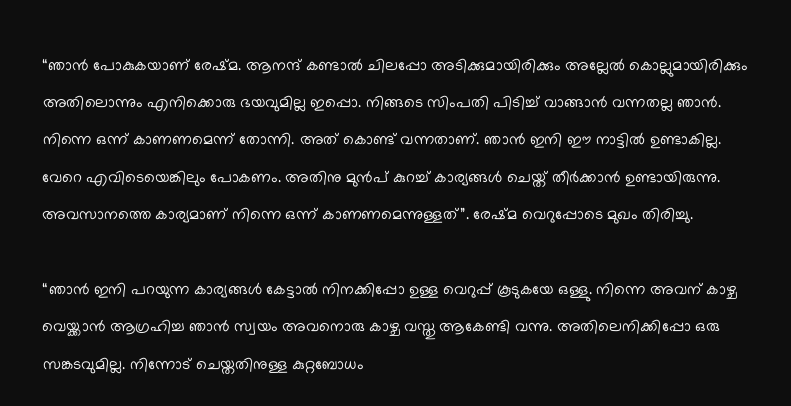“ഞാൻ പോകുകയാണ് രേഷ്മ. ആനന്ദ് കണ്ടാൽ ചിലപ്പോ അടിക്കുമായിരിക്കും അല്ലേൽ കൊല്ലുമായിരിക്കും അതിലൊന്നും എനിക്കൊരു ഭയവുമില്ല ഇപ്പൊ. നിങ്ങടെ സിംപതി പിടിച്ച് വാങ്ങാൻ വന്നതല്ല ഞാൻ. നിന്നെ ഒന്ന് കാണണമെന്ന് തോന്നി. അത് കൊണ്ട് വന്നതാണ്. ഞാൻ ഇനി ഈ നാട്ടിൽ ഉണ്ടാകില്ല. വേറെ എവിടെയെങ്കിലും പോകണം. അതിനു മുൻപ് കുറച്ച് കാര്യങ്ങൾ ചെയ്ത് തീർക്കാൻ ഉണ്ടായിരുന്നു. അവസാനത്തെ കാര്യമാണ് നിന്നെ ഒന്ന് കാണണമെന്നുള്ളത്”. രേഷ്മ വെറുപ്പോടെ മുഖം തിരിച്ചു.

“ഞാൻ ഇനി പറയുന്ന കാര്യങ്ങൾ കേട്ടാൽ നിനക്കിപ്പോ ഉള്ള വെറുപ്പ് കൂടുകയേ ഒള്ളു. നിന്നെ അവന് കാഴ്ച വെയ്ക്കാൻ ആഗ്രഹിച്ച ഞാൻ സ്വയം അവനൊരു കാഴ്ച വസ്തു ആകേണ്ടി വന്നു. അതിലെനിക്കിപ്പോ ഒരു സങ്കടവുമില്ല. നിന്നോട് ചെയ്തതിനുള്ള കുറ്റബോധം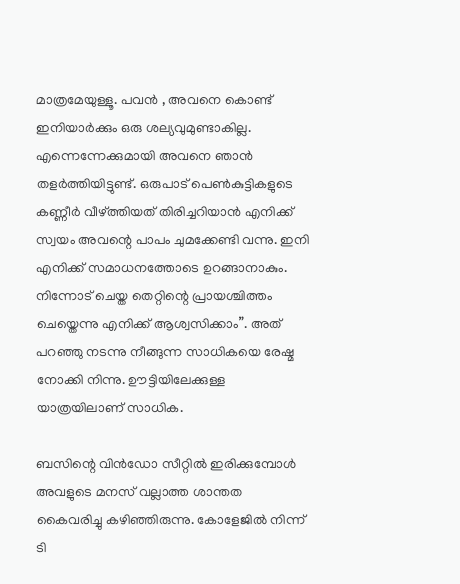മാത്രമേയുള്ളൂ. പവൻ , അവനെ കൊണ്ട് ഇനിയാർക്കും ഒരു ശല്യവുമുണ്ടാകില്ല. എന്നെന്നേക്കുമായി അവനെ ഞാൻ തളർത്തിയിട്ടുണ്ട്. ഒരുപാട് പെൺകുട്ടികളുടെ കണ്ണീർ വീഴ്ത്തിയത് തിരിച്ചറിയാൻ എനിക്ക് സ്വയം അവന്റെ പാപം ചുമക്കേണ്ടി വന്നു. ഇനി എനിക്ക് സമാധനത്തോടെ ഉറങ്ങാനാകും. നിന്നോട് ചെയ്ത തെറ്റിന്റെ പ്രായശ്ചിത്തം ചെയ്തെന്നു എനിക്ക് ആശ്വസിക്കാം”. അത് പറഞ്ഞു നടന്നു നീങ്ങുന്ന സാധികയെ രേഷ്മ നോക്കി നിന്നു. ഊട്ടിയിലേക്കുള്ള യാത്രയിലാണ് സാധിക.

ബസിന്റെ വിൻഡോ സീറ്റിൽ ഇരിക്കുമ്പോൾ അവളുടെ മനസ് വല്ലാത്ത ശാന്തത കൈവരിച്ചു കഴിഞ്ഞിരുന്നു. കോളേജിൽ നിന്ന് ടി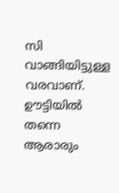സി വാങ്ങിയിട്ടുള്ള വരവാണ്. ഊട്ടിയിൽ തന്നെ ആരാരും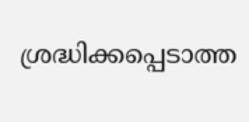ശ്രദ്ധിക്കപ്പെടാത്ത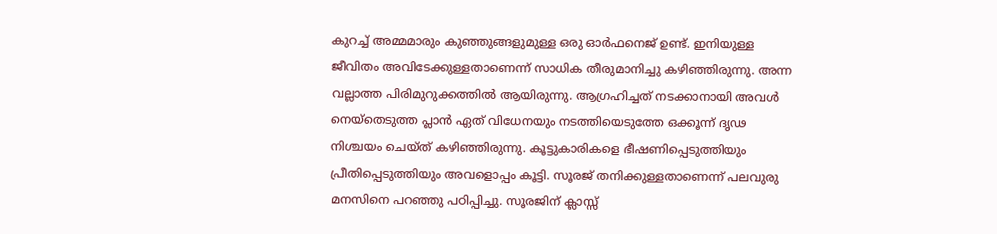കുറച്ച് അമ്മമാരും കുഞ്ഞുങ്ങളുമുള്ള ഒരു ഓർഫനെജ് ഉണ്ട്. ഇനിയുള്ള ജീവിതം അവിടേക്കുള്ളതാണെന്ന് സാധിക തീരുമാനിച്ചു കഴിഞ്ഞിരുന്നു. അന്ന വല്ലാത്ത പിരിമുറുക്കത്തിൽ ആയിരുന്നു. ആഗ്രഹിച്ചത് നടക്കാനായി അവൾ നെയ്തെടുത്ത പ്ലാൻ ഏത് വിധേനയും നടത്തിയെടുത്തേ ഒക്കൂന്ന് ദൃഢ നിശ്ചയം ചെയ്ത് കഴിഞ്ഞിരുന്നു. കൂട്ടുകാരികളെ ഭീഷണിപ്പെടുത്തിയും പ്രീതിപ്പെടുത്തിയും അവളൊപ്പം കൂട്ടി. സൂരജ് തനിക്കുള്ളതാണെന്ന് പലവുരു മനസിനെ പറഞ്ഞു പഠിപ്പിച്ചു. സൂരജിന് ക്ലാസ്സ്‌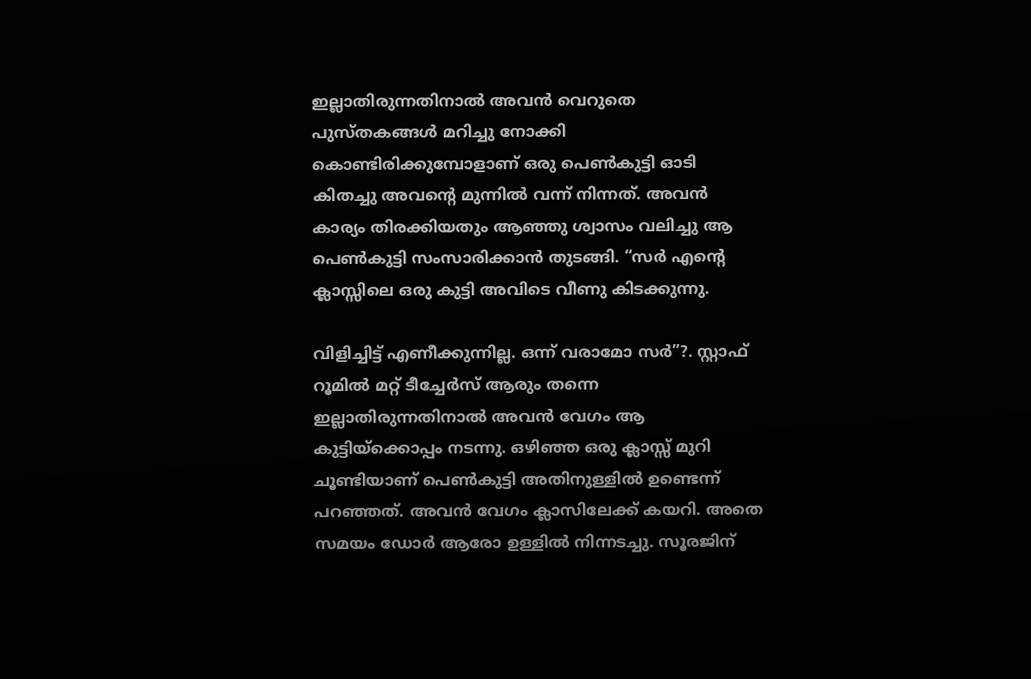ഇല്ലാതിരുന്നതിനാൽ അവൻ വെറുതെ പുസ്തകങ്ങൾ മറിച്ചു നോക്കി കൊണ്ടിരിക്കുമ്പോളാണ് ഒരു പെൺകുട്ടി ഓടി കിതച്ചു അവന്റെ മുന്നിൽ വന്ന് നിന്നത്. അവൻ കാര്യം തിരക്കിയതും ആഞ്ഞു ശ്വാസം വലിച്ചു ആ പെൺകുട്ടി സംസാരിക്കാൻ തുടങ്ങി. “സർ എന്റെ ക്ലാസ്സിലെ ഒരു കുട്ടി അവിടെ വീണു കിടക്കുന്നു.

വിളിച്ചിട്ട് എണീക്കുന്നില്ല. ഒന്ന് വരാമോ സർ”?. സ്റ്റാഫ്‌ റൂമിൽ മറ്റ് ടീച്ചേർസ് ആരും തന്നെ ഇല്ലാതിരുന്നതിനാൽ അവൻ വേഗം ആ കുട്ടിയ്ക്കൊപ്പം നടന്നു. ഒഴിഞ്ഞ ഒരു ക്ലാസ്സ്‌ മുറി ചൂണ്ടിയാണ് പെൺകുട്ടി അതിനുള്ളിൽ ഉണ്ടെന്ന് പറഞ്ഞത്. അവൻ വേഗം ക്ലാസിലേക്ക് കയറി. അതെ സമയം ഡോർ ആരോ ഉള്ളിൽ നിന്നടച്ചു. സൂരജിന്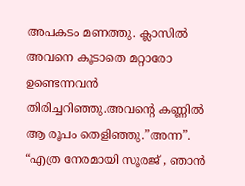അപകടം മണത്തു. ക്ലാസിൽ അവനെ കൂടാതെ മറ്റാരോ ഉണ്ടെന്നവൻ തിരിച്ചറിഞ്ഞു.അവന്റെ കണ്ണിൽ ആ രൂപം തെളിഞ്ഞു.”അന്ന”. “എത്ര നേരമായി സൂരജ് , ഞാൻ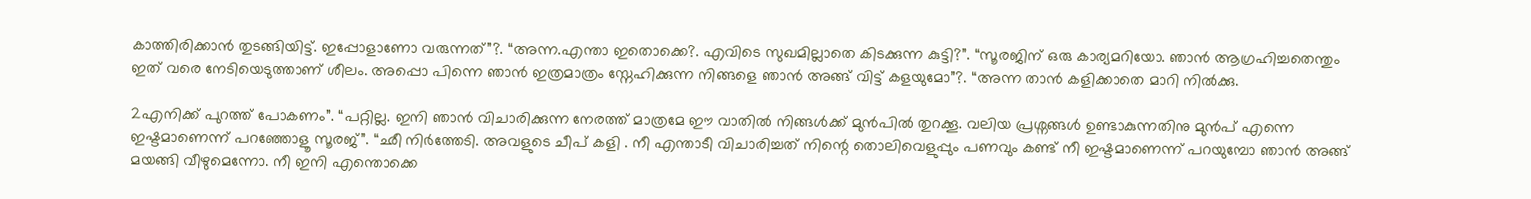കാത്തിരിക്കാൻ തുടങ്ങിയിട്ട്. ഇപ്പോളാണോ വരുന്നത്”?. “അന്ന.എന്താ ഇതൊക്കെ?. എവിടെ സുഖമില്ലാതെ കിടക്കുന്ന കുട്ടി?”. “സൂരജിന് ഒരു കാര്യമറിയോ. ഞാൻ ആഗ്രഹിച്ചതെന്തും ഇത് വരെ നേടിയെടുത്താണ് ശീലം. അപ്പൊ പിന്നെ ഞാൻ ഇത്രമാത്രം സ്നേഹിക്കുന്ന നിങ്ങളെ ഞാൻ അങ്ങ് വിട്ട് കളയുമോ”?. “അന്ന താൻ കളിക്കാതെ മാറി നിൽക്കു.

2എനിക്ക് പുറത്ത് പോകണം”. “പറ്റില്ല. ഇനി ഞാൻ വിചാരിക്കുന്ന നേരത്ത് മാത്രമേ ഈ വാതിൽ നിങ്ങൾക്ക് മുൻപിൽ തുറക്കൂ. വലിയ പ്രശ്നങ്ങൾ ഉണ്ടാകുന്നതിനു മുൻപ് എന്നെ ഇഷ്ടമാണെന്ന് പറഞ്ഞോളൂ സൂരജ്”. “ഛീ നിർത്തേടി. അവളുടെ ചീപ് കളി . നീ എന്താടീ വിചാരിച്ചത് നിന്റെ തൊലിവെളുപ്പും പണവും കണ്ട് നീ ഇഷ്ടമാണെന്ന് പറയുമ്പോ ഞാൻ അങ്ങ് മയങ്ങി വീഴുമെന്നോ. നീ ഇനി എന്തൊക്കെ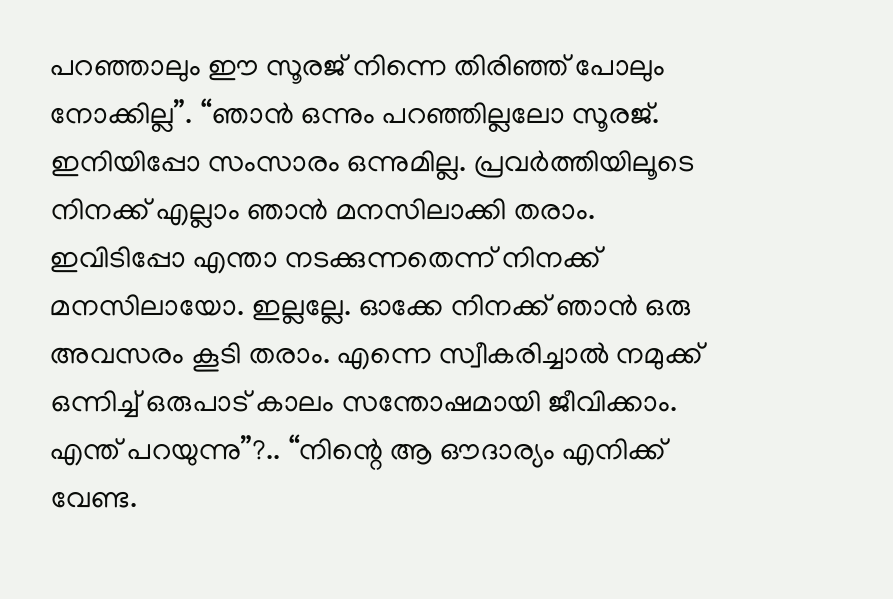പറഞ്ഞാലും ഈ സൂരജ് നിന്നെ തിരിഞ്ഞ് പോലും നോക്കില്ല”. “ഞാൻ ഒന്നും പറഞ്ഞില്ലലോ സൂരജ്. ഇനിയിപ്പോ സംസാരം ഒന്നുമില്ല. പ്രവർത്തിയിലൂടെ നിനക്ക് എല്ലാം ഞാൻ മനസിലാക്കി തരാം. ഇവിടിപ്പോ എന്താ നടക്കുന്നതെന്ന് നിനക്ക് മനസിലായോ. ഇല്ലല്ലേ. ഓക്കേ നിനക്ക് ഞാൻ ഒരു അവസരം കൂടി തരാം. എന്നെ സ്വീകരിച്ചാൽ നമുക്ക് ഒന്നിച്ച് ഒരുപാട് കാലം സന്തോഷമായി ജീവിക്കാം. എന്ത് പറയുന്നു”?.. “നിന്റെ ആ ഔദാര്യം എനിക്ക് വേണ്ട.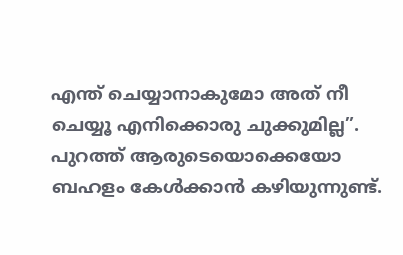എന്ത് ചെയ്യാനാകുമോ അത് നീ ചെയ്യൂ എനിക്കൊരു ചുക്കുമില്ല”. പുറത്ത് ആരുടെയൊക്കെയോ ബഹളം കേൾക്കാൻ കഴിയുന്നുണ്ട്.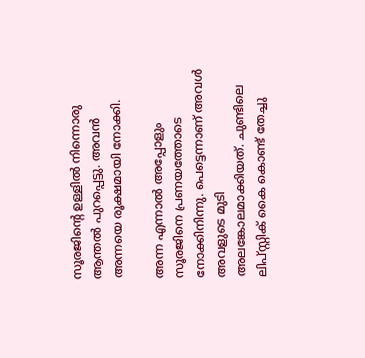സൂരജിന്റെ ഉള്ളിൽ നിന്നൊരു ആന്തൽ പുറപ്പെട്ടു. അവൻ അന്നയെ രൂക്ഷമായി നോക്കി.

അന്ന എന്നാൽ അപ്പോളും സൂരജിനെ പ്രണയത്തോടെ നോക്കിനിന്നു. പെട്ടെന്നാണ് അവൾ അവളുടെ മുടി അലങ്കോലമാക്കിയത്. ചുണ്ടിലെ ലിപ്സ്റ്റിക് കൈ കൊണ്ട് തേച്ചു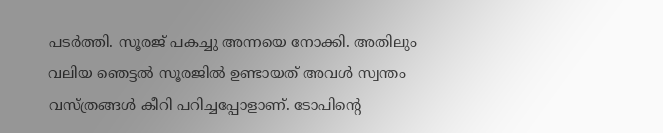പടർത്തി. സൂരജ് പകച്ചു അന്നയെ നോക്കി. അതിലും വലിയ ഞെട്ടൽ സൂരജിൽ ഉണ്ടായത് അവൾ സ്വന്തം വസ്ത്രങ്ങൾ കീറി പറിച്ചപ്പോളാണ്. ടോപിന്റെ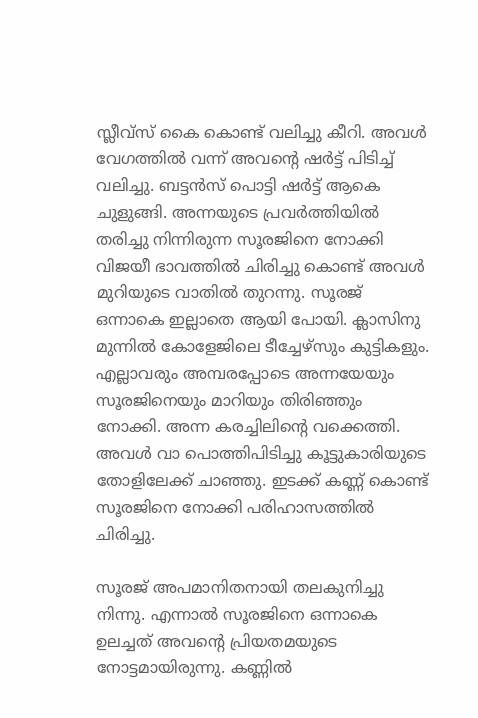സ്ലീവ്സ് കൈ കൊണ്ട് വലിച്ചു കീറി. അവൾ വേഗത്തിൽ വന്ന് അവന്റെ ഷർട്ട് പിടിച്ച് വലിച്ചു. ബട്ടൻസ് പൊട്ടി ഷർട്ട് ആകെ ചുളുങ്ങി. അന്നയുടെ പ്രവർത്തിയിൽ തരിച്ചു നിന്നിരുന്ന സൂരജിനെ നോക്കി വിജയീ ഭാവത്തിൽ ചിരിച്ചു കൊണ്ട് അവൾ മുറിയുടെ വാതിൽ തുറന്നു. സൂരജ് ഒന്നാകെ ഇല്ലാതെ ആയി പോയി. ക്ലാസിനു മുന്നിൽ കോളേജിലെ ടീച്ചേഴ്സും കുട്ടികളും. എല്ലാവരും അമ്പരപ്പോടെ അന്നയേയും സൂരജിനെയും മാറിയും തിരിഞ്ഞും നോക്കി. അന്ന കരച്ചിലിന്റെ വക്കെത്തി. അവൾ വാ പൊത്തിപിടിച്ചു കൂട്ടുകാരിയുടെ തോളിലേക്ക് ചാഞ്ഞു. ഇടക്ക് കണ്ണ് കൊണ്ട് സൂരജിനെ നോക്കി പരിഹാസത്തിൽ ചിരിച്ചു.

സൂരജ് അപമാനിതനായി തലകുനിച്ചു നിന്നു. എന്നാൽ സൂരജിനെ ഒന്നാകെ ഉലച്ചത് അവന്റെ പ്രിയതമയുടെ നോട്ടമായിരുന്നു. കണ്ണിൽ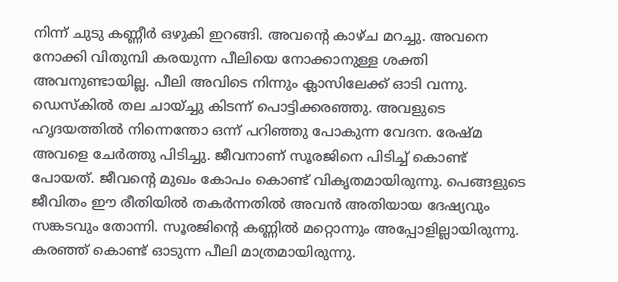നിന്ന് ചുടു കണ്ണീർ ഒഴുകി ഇറങ്ങി. അവന്റെ കാഴ്ച മറച്ചു. അവനെ നോക്കി വിതുമ്പി കരയുന്ന പീലിയെ നോക്കാനുള്ള ശക്തി അവനുണ്ടായില്ല. പീലി അവിടെ നിന്നും ക്ലാസിലേക്ക് ഓടി വന്നു. ഡെസ്കിൽ തല ചായ്ച്ചു കിടന്ന് പൊട്ടിക്കരഞ്ഞു. അവളുടെ ഹൃദയത്തിൽ നിന്നെന്തോ ഒന്ന് പറിഞ്ഞു പോകുന്ന വേദന. രേഷ്മ അവളെ ചേർത്തു പിടിച്ചു. ജീവനാണ് സൂരജിനെ പിടിച്ച് കൊണ്ട് പോയത്. ജീവന്റെ മുഖം കോപം കൊണ്ട് വികൃതമായിരുന്നു. പെങ്ങളുടെ ജീവിതം ഈ രീതിയിൽ തകർന്നതിൽ അവൻ അതിയായ ദേഷ്യവും സങ്കടവും തോന്നി. സൂരജിന്റെ കണ്ണിൽ മറ്റൊന്നും അപ്പോളില്ലായിരുന്നു. കരഞ്ഞ് കൊണ്ട് ഓടുന്ന പീലി മാത്രമായിരുന്നു.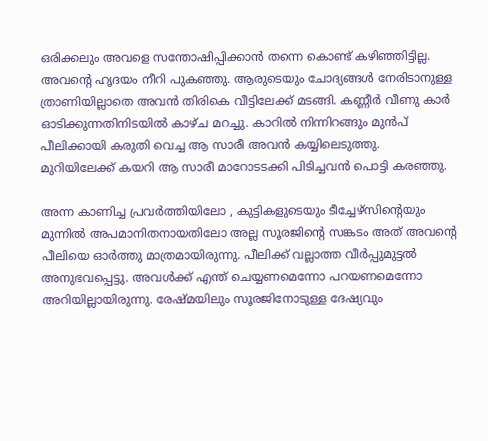ഒരിക്കലും അവളെ സന്തോഷിപ്പിക്കാൻ തന്നെ കൊണ്ട് കഴിഞ്ഞിട്ടില്ല. അവന്റെ ഹൃദയം നീറി പുകഞ്ഞു. ആരുടെയും ചോദ്യങ്ങൾ നേരിടാനുള്ള ത്രാണിയില്ലാതെ അവൻ തിരികെ വീട്ടിലേക്ക് മടങ്ങി. കണ്ണീർ വീണു കാർ ഓടിക്കുന്നതിനിടയിൽ കാഴ്ച മറച്ചു. കാറിൽ നിന്നിറങ്ങും മുൻപ് പീലിക്കായി കരുതി വെച്ച ആ സാരീ അവൻ കയ്യിലെടുത്തു. മുറിയിലേക്ക് കയറി ആ സാരീ മാറോടടക്കി പിടിച്ചവൻ പൊട്ടി കരഞ്ഞു.

അന്ന കാണിച്ച പ്രവർത്തിയിലോ , കുട്ടികളുടെയും ടീച്ചേഴ്സിന്റെയും മുന്നിൽ അപമാനിതനായതിലോ അല്ല സൂരജിന്റെ സങ്കടം അത് അവന്റെ പീലിയെ ഓർത്തു മാത്രമായിരുന്നു. പീലിക്ക് വല്ലാത്ത വീർപ്പുമുട്ടൽ അനുഭവപ്പെട്ടു. അവൾക്ക് എന്ത് ചെയ്യണമെന്നോ പറയണമെന്നോ അറിയില്ലായിരുന്നു. രേഷ്മയിലും സൂരജിനോടുള്ള ദേഷ്യവും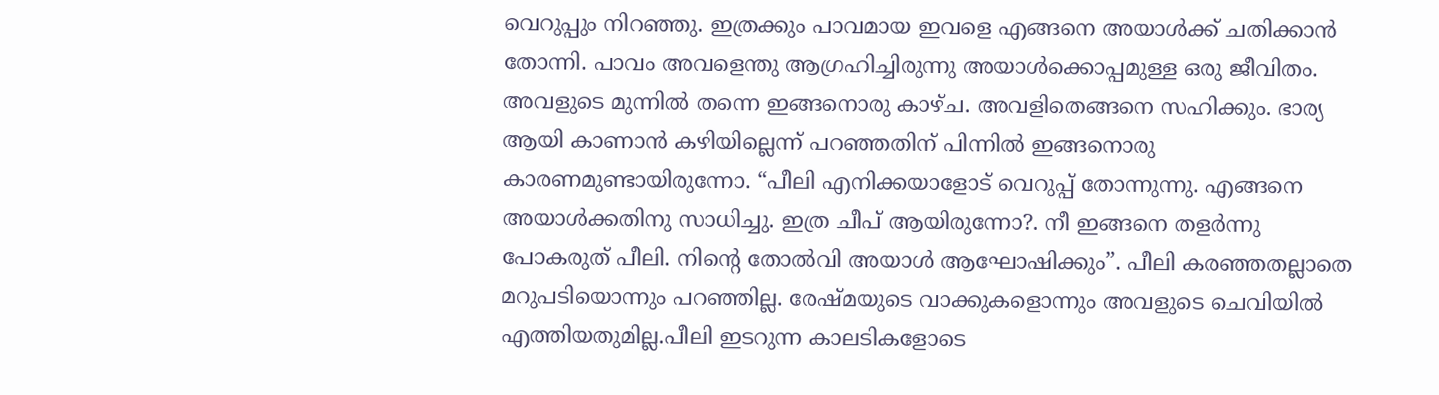വെറുപ്പും നിറഞ്ഞു. ഇത്രക്കും പാവമായ ഇവളെ എങ്ങനെ അയാൾക്ക് ചതിക്കാൻ തോന്നി. പാവം അവളെന്തു ആഗ്രഹിച്ചിരുന്നു അയാൾക്കൊപ്പമുള്ള ഒരു ജീവിതം. അവളുടെ മുന്നിൽ തന്നെ ഇങ്ങനൊരു കാഴ്ച. അവളിതെങ്ങനെ സഹിക്കും. ഭാര്യ ആയി കാണാൻ കഴിയില്ലെന്ന് പറഞ്ഞതിന് പിന്നിൽ ഇങ്ങനൊരു കാരണമുണ്ടായിരുന്നോ. “പീലി എനിക്കയാളോട് വെറുപ്പ് തോന്നുന്നു. എങ്ങനെ അയാൾക്കതിനു സാധിച്ചു. ഇത്ര ചീപ് ആയിരുന്നോ?. നീ ഇങ്ങനെ തളർന്നു പോകരുത് പീലി. നിന്റെ തോൽവി അയാൾ ആഘോഷിക്കും”. പീലി കരഞ്ഞതല്ലാതെ മറുപടിയൊന്നും പറഞ്ഞില്ല. രേഷ്മയുടെ വാക്കുകളൊന്നും അവളുടെ ചെവിയിൽ എത്തിയതുമില്ല.പീലി ഇടറുന്ന കാലടികളോടെ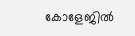കോളേജിൽ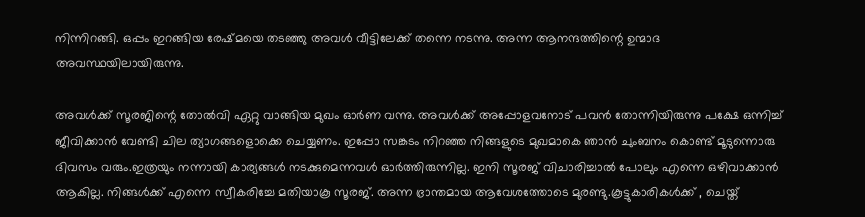നിന്നിറങ്ങി. ഒപ്പം ഇറങ്ങിയ രേഷ്മയെ തടഞ്ഞു അവൾ വീട്ടിലേക്ക് തന്നെ നടന്നു. അന്ന ആനന്ദത്തിന്റെ ഉന്മാദ അവസ്ഥയിലായിരുന്നു.

അവൾക്ക് സൂരജിന്റെ തോൽവി ഏറ്റു വാങ്ങിയ മുഖം ഓർണ വന്നു. അവൾക്ക് അപ്പോളവനോട് പവൻ തോന്നിയിരുന്നു പക്ഷേ ഒന്നിച്ച് ജീവിക്കാൻ വേണ്ടി ചില ത്യാഗങ്ങളൊക്കെ ചെയ്യണം. ഇപ്പോ സങ്കടം നിറഞ്ഞ നിങ്ങളുടെ മുഖമാകെ ഞാൻ ചുംബനം കൊണ്ട് മൂടുന്നൊരു ദിവസം വരും.ഇത്രയും നന്നായി കാര്യങ്ങൾ നടക്കുമെന്നവൾ ഓർത്തിരുന്നില്ല. ഇനി സൂരജ് വിചാരിച്ചാൽ പോലും എന്നെ ഒഴിവാക്കാൻ ആകില്ല. നിങ്ങൾക്ക് എന്നെ സ്വീകരിച്ചേ മതിയാകൂ സൂരജ്. അന്ന ഭ്രാന്തമായ ആവേശത്തോടെ മുരണ്ടു.കൂട്ടുകാരികൾക്ക് , ചെയ്ത്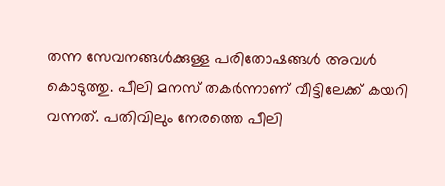തന്ന സേവനങ്ങൾക്കുള്ള പരിതോഷങ്ങൾ അവൾ കൊടുത്തു. പീലി മനസ് തകർന്നാണ് വീട്ടിലേക്ക് കയറി വന്നത്. പതിവിലും നേരത്തെ പീലി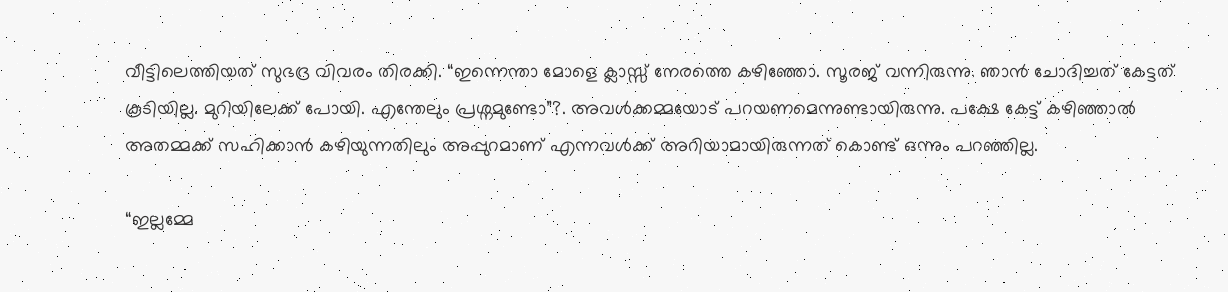വീട്ടിലെത്തിയത് സുഭദ്ര വിവരം തിരക്കി. “ഇന്നെന്താ മോളെ ക്ലാസ്സ്‌ നേരത്തെ കഴിഞ്ഞോ. സൂരജ് വന്നിരുന്നു. ഞാൻ ചോദിച്ചത് കേട്ടത് കൂടിയില്ല. മുറിയിലേക്ക് പോയി. എന്തേലും പ്രശ്നമുണ്ടോ”?. അവൾക്കമ്മയോട് പറയണമെന്നുണ്ടായിരുന്നു. പക്ഷേ കേട്ട് കഴിഞ്ഞാൽ അതമ്മക്ക് സഹിക്കാൻ കഴിയുന്നതിലും അപ്പുറമാണ് എന്നവൾക്ക് അറിയാമായിരുന്നത് കൊണ്ട് ഒന്നും പറഞ്ഞില്ല.

“ഇല്ലമ്മേ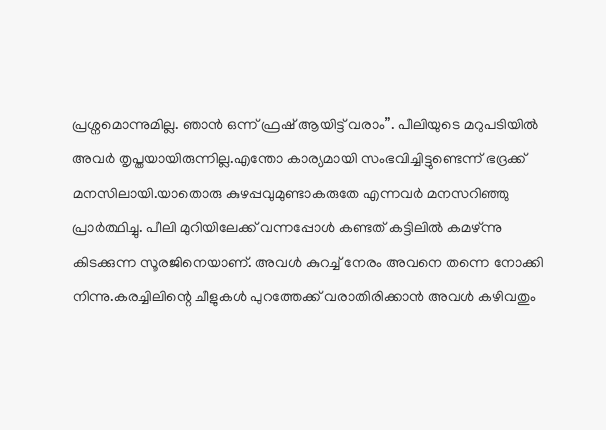പ്രശ്നമൊന്നുമില്ല. ഞാൻ ഒന്ന് ഫ്രഷ് ആയിട്ട് വരാം”. പീലിയുടെ മറുപടിയിൽ അവർ തൃപ്തയായിരുന്നില്ല.എന്തോ കാര്യമായി സംഭവിച്ചിട്ടുണ്ടെന്ന് ഭദ്രക്ക് മനസിലായി.യാതൊരു കുഴപ്പവുമുണ്ടാകരുതേ എന്നവർ മനസറിഞ്ഞു പ്രാർത്ഥിച്ചു. പീലി മുറിയിലേക്ക് വന്നപ്പോൾ കണ്ടത് കട്ടിലിൽ കമഴ്ന്നു കിടക്കുന്ന സൂരജിനെയാണ്. അവൾ കുറച്ച് നേരം അവനെ തന്നെ നോക്കി നിന്നു.കരച്ചിലിന്റെ ചീളുകൾ പുറത്തേക്ക് വരാതിരിക്കാൻ അവൾ കഴിവതും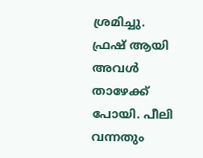ശ്രമിച്ചു. ഫ്രഷ് ആയി അവൾ താഴേക്ക് പോയി. പീലി വന്നതും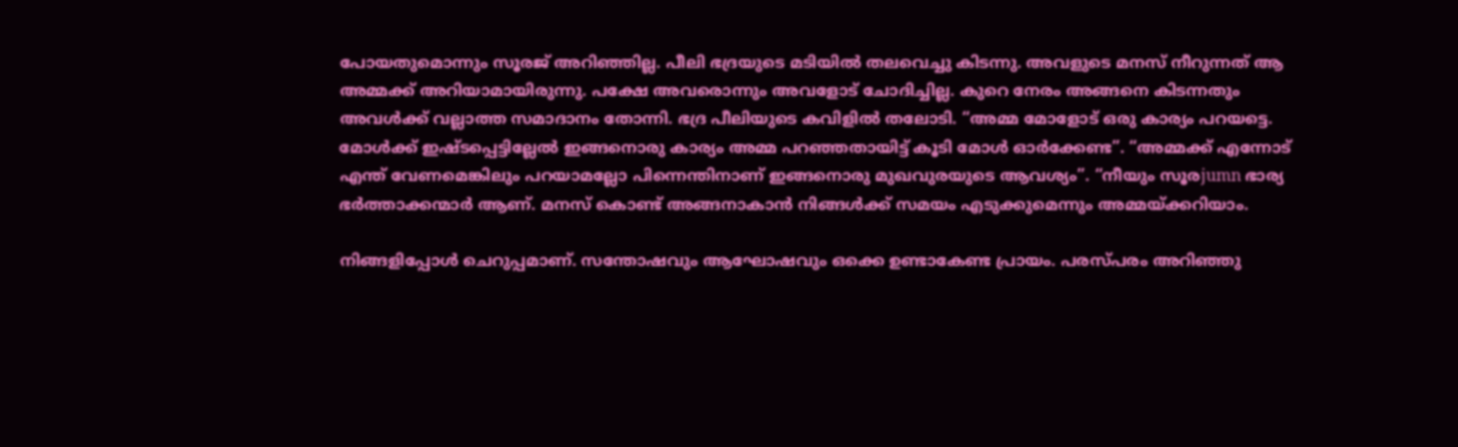പോയതുമൊന്നും സൂരജ് അറിഞ്ഞില്ല. പീലി ഭദ്രയുടെ മടിയിൽ തലവെച്ചു കിടന്നു. അവളുടെ മനസ് നീറുന്നത് ആ അമ്മക്ക് അറിയാമായിരുന്നു. പക്ഷേ അവരൊന്നും അവളോട് ചോദിച്ചില്ല. കുറെ നേരം അങ്ങനെ കിടന്നതും അവൾക്ക് വല്ലാത്ത സമാദാനം തോന്നി. ഭദ്ര പീലിയുടെ കവിളിൽ തലോടി. “അമ്മ മോളോട് ഒരു കാര്യം പറയട്ടെ. മോൾക്ക് ഇഷ്ടപ്പെട്ടില്ലേൽ ഇങ്ങനൊരു കാര്യം അമ്മ പറഞ്ഞതായിട്ട് കൂടി മോൾ ഓർക്കേണ്ട”. “അമ്മക്ക് എന്നോട് എന്ത് വേണമെങ്കിലും പറയാമല്ലോ പിന്നെന്തിനാണ് ഇങ്ങനൊരു മുഖവുരയുടെ ആവശ്യം”. “നീയും സൂരjumn ഭാര്യ ഭർത്താക്കന്മാർ ആണ്. മനസ് കൊണ്ട് അങ്ങനാകാൻ നിങ്ങൾക്ക് സമയം എടുക്കുമെന്നും അമ്മയ്ക്കറിയാം.

നിങ്ങളിപ്പോൾ ചെറുപ്പമാണ്. സന്തോഷവും ആഘോഷവും ഒക്കെ ഉണ്ടാകേണ്ട പ്രായം. പരസ്പരം അറിഞ്ഞു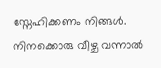സ്നേഹിക്കണം നിങ്ങൾ. നിനക്കൊരു വീഴ്ച വന്നാൽ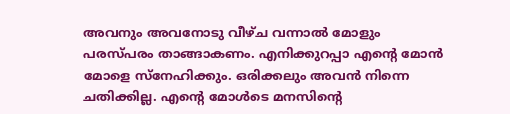അവനും അവനോടു വീഴ്ച വന്നാൽ മോളും പരസ്പരം താങ്ങാകണം. എനിക്കുറപ്പാ എന്റെ മോൻ മോളെ സ്നേഹിക്കും. ഒരിക്കലും അവൻ നിന്നെ ചതിക്കില്ല. എന്റെ മോൾടെ മനസിന്റെ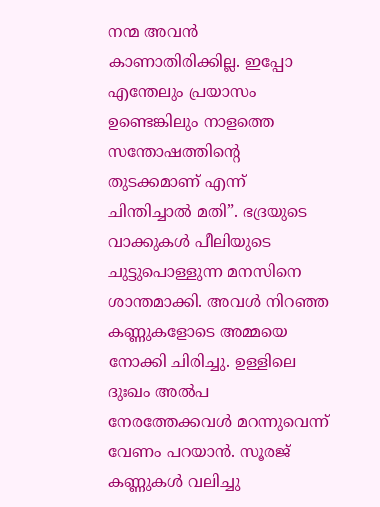നന്മ അവൻ കാണാതിരിക്കില്ല. ഇപ്പോ എന്തേലും പ്രയാസം ഉണ്ടെങ്കിലും നാളത്തെ സന്തോഷത്തിന്റെ തുടക്കമാണ് എന്ന് ചിന്തിച്ചാൽ മതി”. ഭദ്രയുടെ വാക്കുകൾ പീലിയുടെ ചുട്ടുപൊള്ളുന്ന മനസിനെ ശാന്തമാക്കി. അവൾ നിറഞ്ഞ കണ്ണുകളോടെ അമ്മയെ നോക്കി ചിരിച്ചു. ഉള്ളിലെ ദുഃഖം അൽപ നേരത്തേക്കവൾ മറന്നുവെന്ന് വേണം പറയാൻ. സൂരജ് കണ്ണുകൾ വലിച്ചു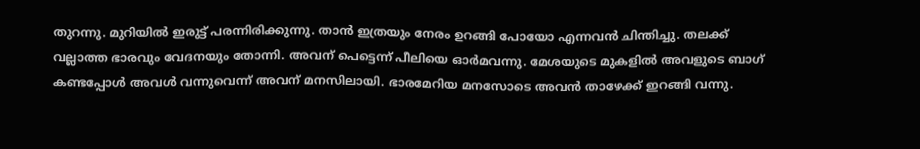തുറന്നു. മുറിയിൽ ഇരുട്ട് പരന്നിരിക്കുന്നു. താൻ ഇത്രയും നേരം ഉറങ്ങി പോയോ എന്നവൻ ചിന്തിച്ചു. തലക്ക് വല്ലാത്ത ഭാരവും വേദനയും തോന്നി. അവന് പെട്ടെന്ന് പീലിയെ ഓർമവന്നു. മേശയുടെ മുകളിൽ അവളുടെ ബാഗ് കണ്ടപ്പോൾ അവൾ വന്നുവെന്ന് അവന് മനസിലായി. ഭാരമേറിയ മനസോടെ അവൻ താഴേക്ക് ഇറങ്ങി വന്നു.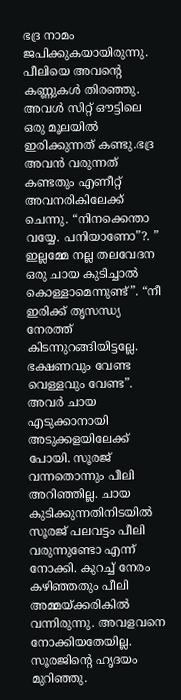ഭദ്ര നാമം ജപിക്കുകയായിരുന്നു. പീലിയെ അവന്റെ കണ്ണുകൾ തിരഞ്ഞു. അവൾ സിറ്റ് ഔട്ടിലെ ഒരു മൂലയിൽ ഇരിക്കുന്നത് കണ്ടു.ഭദ്ര അവൻ വരുന്നത് കണ്ടതും എണീറ്റ് അവനരികിലേക്ക് ചെന്നു. “നിനക്കെന്താ വയ്യേ. പനിയാണോ”?. ” ഇല്ലമ്മേ നല്ല തലവേദന ഒരു ചായ കുടിച്ചാൽ കൊള്ളാമെന്നുണ്ട്”. “നീ ഇരിക്ക് തൃസന്ധ്യ നേരത്ത് കിടന്നുറങ്ങിയിട്ടല്ലേ. ഭക്ഷണവും വേണ്ട വെള്ളവും വേണ്ട”. അവർ ചായ എടുക്കാനായി അടുക്കളയിലേക്ക് പോയി. സൂരജ് വന്നതൊന്നും പീലി അറിഞ്ഞില്ല. ചായ കുടിക്കുന്നതിനിടയിൽ സൂരജ് പലവട്ടം പീലി വരുന്നുണ്ടോ എന്ന് നോക്കി. കുറച്ച് നേരം കഴിഞ്ഞതും പീലി അമ്മയ്‌ക്കരികിൽ വന്നിരുന്നു. അവളവനെ നോക്കിയതേയില്ല. സൂരജിന്റെ ഹൃദയം മുറിഞ്ഞു.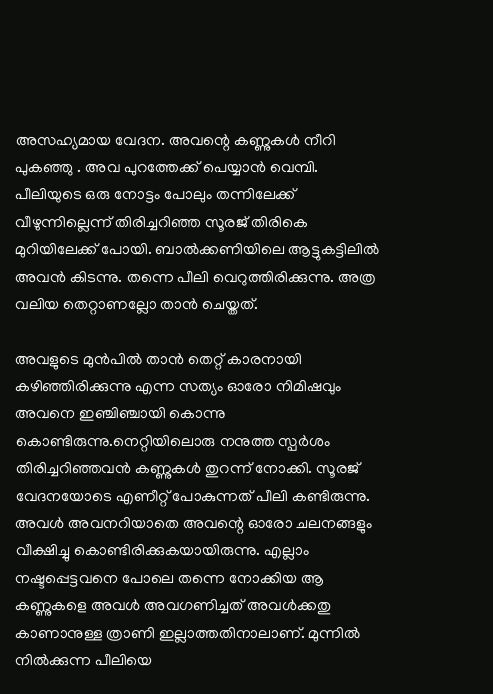അസഹ്യമായ വേദന. അവന്റെ കണ്ണുകൾ നീറി പുകഞ്ഞു . അവ പുറത്തേക്ക് പെയ്യാൻ വെമ്പി. പീലിയുടെ ഒരു നോട്ടം പോലും തന്നിലേക്ക് വീഴുന്നില്ലെന്ന് തിരിച്ചറിഞ്ഞ സൂരജ് തിരികെ മുറിയിലേക്ക് പോയി. ബാൽക്കണിയിലെ ആട്ടുകട്ടിലിൽ അവൻ കിടന്നു. തന്നെ പീലി വെറുത്തിരിക്കുന്നു. അത്ര വലിയ തെറ്റാണല്ലോ താൻ ചെയ്തത്.

അവളുടെ മുൻപിൽ താൻ തെറ്റ് കാരനായി കഴിഞ്ഞിരിക്കുന്നു എന്ന സത്യം ഓരോ നിമിഷവും അവനെ ഇഞ്ചിഞ്ചായി കൊന്നു കൊണ്ടിരുന്നു.നെറ്റിയിലൊരു നനുത്ത സ്പർശം തിരിച്ചറിഞ്ഞവൻ കണ്ണുകൾ തുറന്ന് നോക്കി. സൂരജ് വേദനയോടെ എണീറ്റ് പോകുന്നത് പീലി കണ്ടിരുന്നു. അവൾ അവനറിയാതെ അവന്റെ ഓരോ ചലനങ്ങളും വീക്ഷിച്ചു കൊണ്ടിരിക്കുകയായിരുന്നു. എല്ലാം നഷ്ടപ്പെട്ടവനെ പോലെ തന്നെ നോക്കിയ ആ കണ്ണുകളെ അവൾ അവഗണിച്ചത് അവൾക്കതു കാണാനുള്ള ത്രാണി ഇല്ലാത്തതിനാലാണ്. മുന്നിൽ നിൽക്കുന്ന പീലിയെ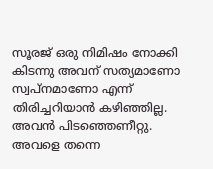സൂരജ് ഒരു നിമിഷം നോക്കി കിടന്നു അവന് സത്യമാണോ സ്വപ്നമാണോ എന്ന് തിരിച്ചറിയാൻ കഴിഞ്ഞില്ല. അവൻ പിടഞ്ഞെണീറ്റു. അവളെ തന്നെ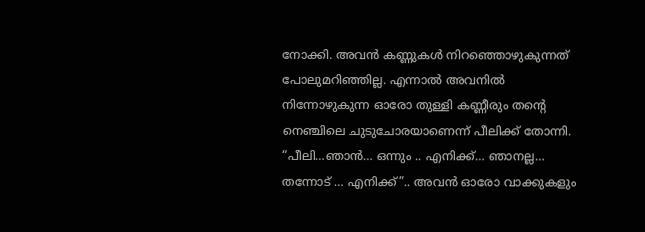നോക്കി. അവൻ കണ്ണുകൾ നിറഞ്ഞൊഴുകുന്നത് പോലുമറിഞ്ഞില്ല. എന്നാൽ അവനിൽ നിന്നോഴുകുന്ന ഓരോ തുള്ളി കണ്ണീരും തന്റെ നെഞ്ചിലെ ചുടുചോരയാണെന്ന് പീലിക്ക് തോന്നി. “പീലി…ഞാൻ… ഒന്നും .. എനിക്ക്… ഞാനല്ല… തന്നോട് … എനിക്ക്”.. അവൻ ഓരോ വാക്കുകളും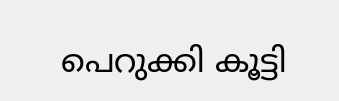പെറുക്കി കൂട്ടി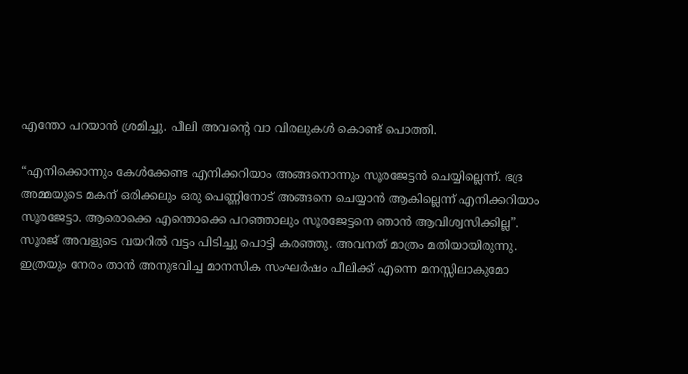എന്തോ പറയാൻ ശ്രമിച്ചു. പീലി അവന്റെ വാ വിരലുകൾ കൊണ്ട് പൊത്തി.

“എനിക്കൊന്നും കേൾക്കേണ്ട എനിക്കറിയാം അങ്ങനൊന്നും സൂരജേട്ടൻ ചെയ്യില്ലെന്ന്. ഭദ്ര അമ്മയുടെ മകന് ഒരിക്കലും ഒരു പെണ്ണിനോട് അങ്ങനെ ചെയ്യാൻ ആകില്ലെന്ന് എനിക്കറിയാം സൂരജേട്ടാ. ആരൊക്കെ എന്തൊക്കെ പറഞ്ഞാലും സൂരജേട്ടനെ ഞാൻ ആവിശ്വസിക്കില്ല”. സൂരജ് അവളുടെ വയറിൽ വട്ടം പിടിച്ചു പൊട്ടി കരഞ്ഞു. അവനത് മാത്രം മതിയായിരുന്നു. ഇത്രയും നേരം താൻ അനുഭവിച്ച മാനസിക സംഘർഷം പീലിക്ക് എന്നെ മനസ്സിലാകുമോ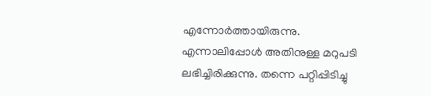എന്നോർത്തായിരുന്നു. എന്നാലിപ്പോൾ അതിനുള്ള മറുപടി ലഭിച്ചിരിക്കുന്നു. തന്നെ പറ്റിപ്പിടിച്ചു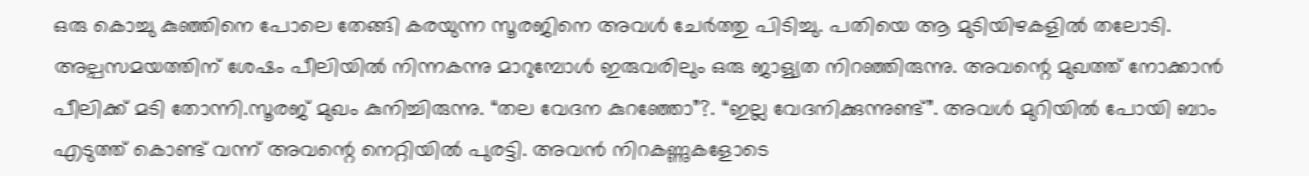ഒരു കൊച്ചു കുഞ്ഞിനെ പോലെ തേങ്ങി കരയുന്ന സൂരജിനെ അവൾ ചേർത്തു പിടിച്ചു. പതിയെ ആ മുടിയിഴകളിൽ തലോടി. അല്പസമയത്തിന് ശേഷം പീലിയിൽ നിന്നകന്നു മാറുമ്പോൾ ഇരുവരിലും ഒരു ജാള്യത നിറഞ്ഞിരുന്നു. അവന്റെ മുഖത്ത് നോക്കാൻ പീലിക്ക് മടി തോന്നി.സൂരജ് മുഖം കുനിച്ചിരുന്നു. “തല വേദന കുറഞ്ഞോ”?. “ഇല്ല വേദനിക്കുന്നുണ്ട്”. അവൾ മുറിയിൽ പോയി ബാം എടുത്ത് കൊണ്ട് വന്ന് അവന്റെ നെറ്റിയിൽ പുരട്ടി. അവൻ നിറകണ്ണുകളോടെ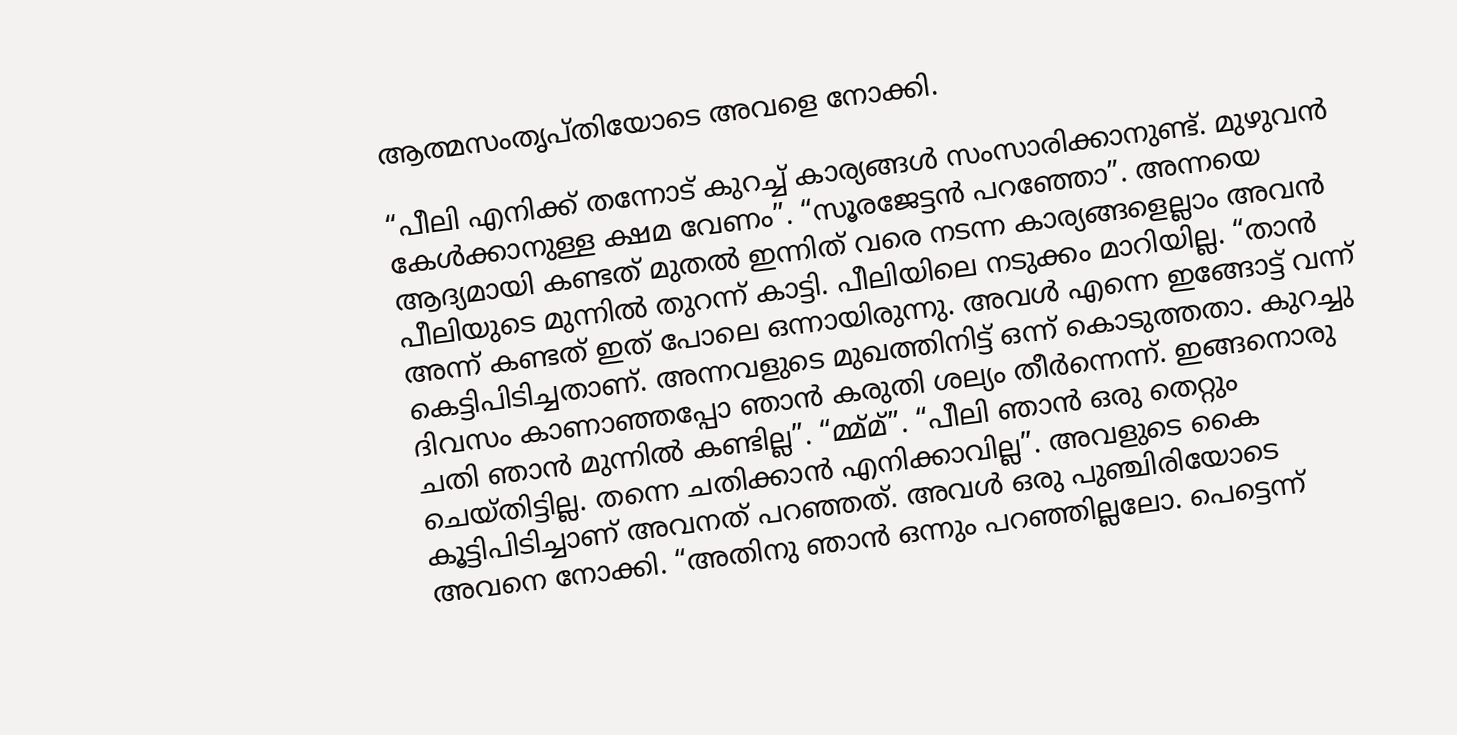ആത്മസംതൃപ്തിയോടെ അവളെ നോക്കി.

“പീലി എനിക്ക് തന്നോട് കുറച്ച് കാര്യങ്ങൾ സംസാരിക്കാനുണ്ട്. മുഴുവൻ കേൾക്കാനുള്ള ക്ഷമ വേണം”. “സൂരജേട്ടൻ പറഞ്ഞോ”. അന്നയെ ആദ്യമായി കണ്ടത് മുതൽ ഇന്നിത് വരെ നടന്ന കാര്യങ്ങളെല്ലാം അവൻ പീലിയുടെ മുന്നിൽ തുറന്ന് കാട്ടി. പീലിയിലെ നടുക്കം മാറിയില്ല. “താൻ അന്ന് കണ്ടത് ഇത് പോലെ ഒന്നായിരുന്നു. അവൾ എന്നെ ഇങ്ങോട്ട് വന്ന് കെട്ടിപിടിച്ചതാണ്. അന്നവളുടെ മുഖത്തിനിട്ട് ഒന്ന് കൊടുത്തതാ. കുറച്ചു ദിവസം കാണാഞ്ഞപ്പോ ഞാൻ കരുതി ശല്യം തീർന്നെന്ന്. ഇങ്ങനൊരു ചതി ഞാൻ മുന്നിൽ കണ്ടില്ല”. “മ്മ്മ്”. “പീലി ഞാൻ ഒരു തെറ്റും ചെയ്തിട്ടില്ല. തന്നെ ചതിക്കാൻ എനിക്കാവില്ല”. അവളുടെ കൈ കൂട്ടിപിടിച്ചാണ് അവനത് പറഞ്ഞത്. അവൾ ഒരു പുഞ്ചിരിയോടെ അവനെ നോക്കി. “അതിനു ഞാൻ ഒന്നും പറഞ്ഞില്ലലോ. പെട്ടെന്ന്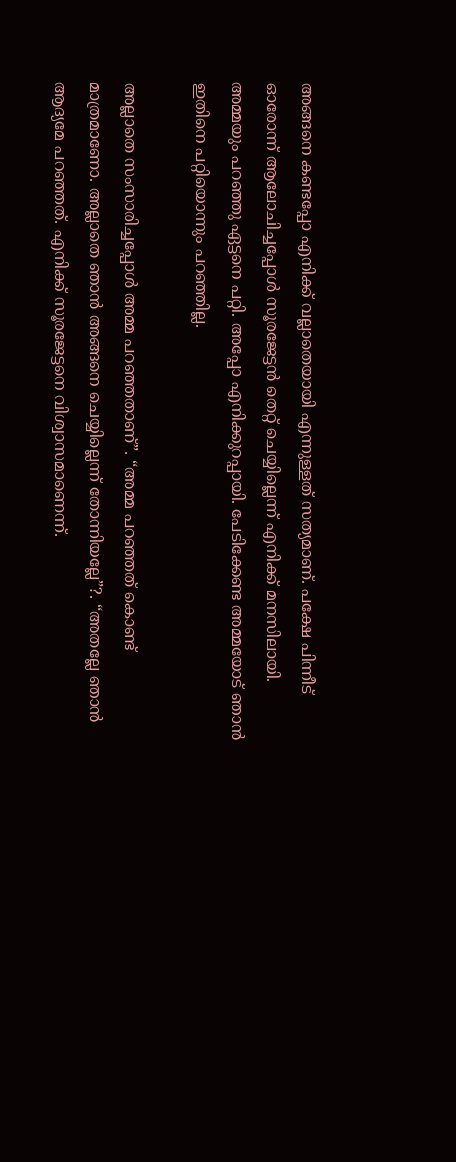അങ്ങനെ കണ്ടപ്പോ എനിക്ക് വല്ലാതെയായി എന്നുള്ളത് സത്യമാണ്. പക്ഷേ പിന്നീട് ഓരോന്ന് ആലോചിച്ചപ്പോൾ സൂരജേട്ടൻ തെറ്റ് ചെയ്യില്ലെന്ന് എനിക്ക് മനസിലായി. അമ്മയും പറഞ്ഞു ഏട്ടനെ പറ്റി. അപ്പോ എനിക്കുറപ്പായി. പേടിക്കേണ്ട അമ്മയോട് ഞാൻ ഇതിനെ പറ്റിയൊന്നും പറഞ്ഞില്ല.

അല്ലാതെ സംസാരിച്ചപ്പോൾ അമ്മ പറഞ്ഞതാണ്”. “അമ്മ പറഞ്ഞത് കൊണ്ട് മാത്രമാണോ. അല്ലാതെ ഞാൻ അങ്ങനെ ചെയ്യില്ലെന്ന് തോന്നിയല്ലേ”?. “അതല്ലേ ഞാൻ ആദ്യമേ പറഞ്ഞത്. എനിക്ക് സൂരജേട്ടനെ വിശ്വാസമാണെന്ന്.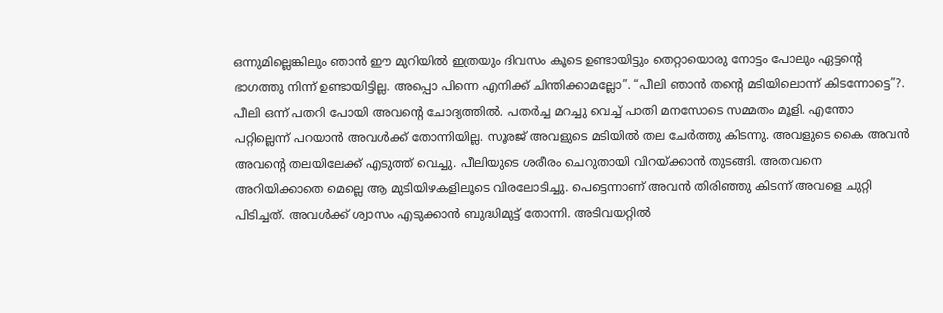ഒന്നുമില്ലെങ്കിലും ഞാൻ ഈ മുറിയിൽ ഇത്രയും ദിവസം കൂടെ ഉണ്ടായിട്ടും തെറ്റായൊരു നോട്ടം പോലും ഏട്ടന്റെ ഭാഗത്തു നിന്ന് ഉണ്ടായിട്ടില്ല. അപ്പൊ പിന്നെ എനിക്ക് ചിന്തിക്കാമല്ലോ”. “പീലി ഞാൻ തന്റെ മടിയിലൊന്ന് കിടന്നോട്ടെ”?. പീലി ഒന്ന് പതറി പോയി അവന്റെ ചോദ്യത്തിൽ. പതർച്ച മറച്ചു വെച്ച് പാതി മനസോടെ സമ്മതം മൂളി. എന്തോ പറ്റില്ലെന്ന് പറയാൻ അവൾക്ക് തോന്നിയില്ല. സൂരജ് അവളുടെ മടിയിൽ തല ചേർത്തു കിടന്നു. അവളുടെ കൈ അവൻ അവന്റെ തലയിലേക്ക് എടുത്ത് വെച്ചു. പീലിയുടെ ശരീരം ചെറുതായി വിറയ്ക്കാൻ തുടങ്ങി. അതവനെ അറിയിക്കാതെ മെല്ലെ ആ മുടിയിഴകളിലൂടെ വിരലോടിച്ചു. പെട്ടെന്നാണ് അവൻ തിരിഞ്ഞു കിടന്ന് അവളെ ചുറ്റി പിടിച്ചത്. അവൾക്ക് ശ്വാസം എടുക്കാൻ ബുദ്ധിമുട്ട് തോന്നി. അടിവയറ്റിൽ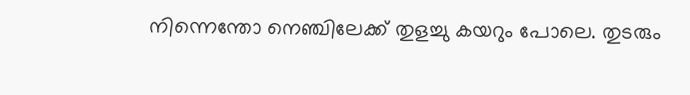നിന്നെന്തോ നെഞ്ചിലേക്ക് തുളച്ചു കയറും പോലെ. തുടരും